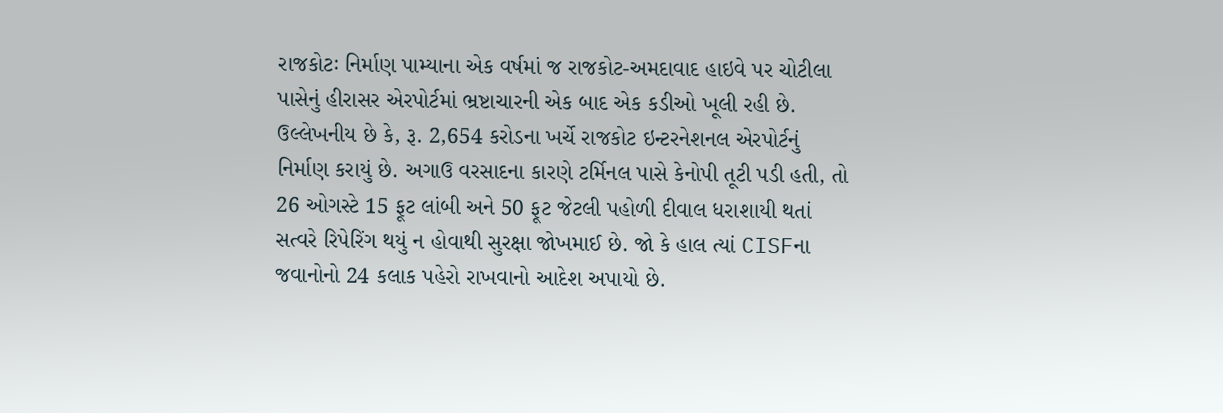રાજકોટઃ નિર્માણ પામ્યાના એક વર્ષમાં જ રાજકોટ-અમદાવાદ હાઇવે પર ચોટીલા પાસેનું હીરાસર એરપોર્ટમાં ભ્રષ્ટાચારની એક બાદ એક કડીઓ ખૂલી રહી છે. ઉલ્લેખનીય છે કે, રૂ. 2,654 કરોડના ખર્ચે રાજકોટ ઇન્ટરનેશનલ એરપોર્ટનું નિર્માણ કરાયું છે. અગાઉ વરસાદના કારણે ટર્મિનલ પાસે કેનોપી તૂટી પડી હતી, તો 26 ઓગસ્ટે 15 ફૂટ લાંબી અને 50 ફૂટ જેટલી પહોળી દીવાલ ધરાશાયી થતાં સત્વરે રિપેરિંગ થયું ન હોવાથી સુરક્ષા જોખમાઈ છે. જો કે હાલ ત્યાં CISFના જવાનોનો 24 કલાક પહેરો રાખવાનો આદેશ અપાયો છે.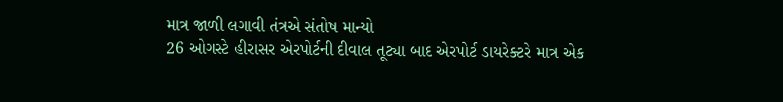માત્ર જાળી લગાવી તંત્રએ સંતોષ માન્યો
26 ઓગસ્ટે હીરાસર એરપોર્ટની દીવાલ તૂટ્યા બાદ એરપોર્ટ ડાયરેક્ટરે માત્ર એક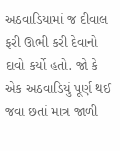અઠવાડિયામાં જ દીવાલ ફરી ઊભી કરી દેવાનો દાવો કર્યો હતો. જો કે એક અઠવાડિયું પૂર્ણ થઈ જવા છતાં માત્ર જાળી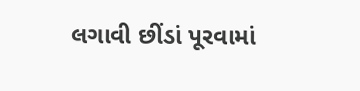લગાવી છીંડાં પૂરવામાં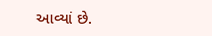આવ્યાં છે.